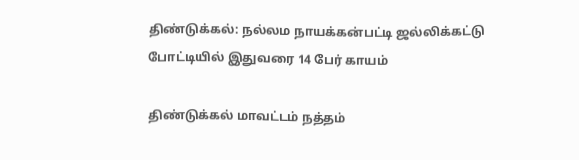திண்டுக்கல்: நல்லம நாயக்கன்பட்டி ஜல்லிக்கட்டு போட்டியில் இதுவரை 14 பேர் காயம்

திண்டுக்கல் மாவட்டம் நத்தம்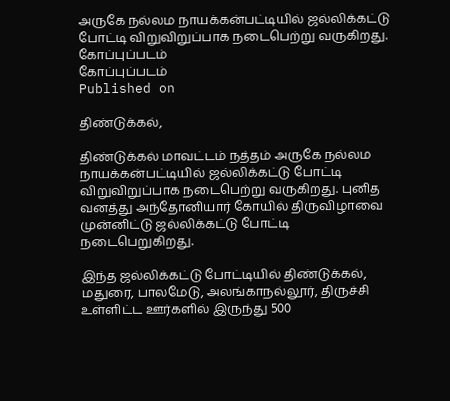அருகே நல்லம நாயக்கன்பட்டியில் ஜல்லிக்கட்டு போட்டி விறுவிறுப்பாக நடைபெற்று வருகிறது.
கோப்புப்படம்
கோப்புப்படம்
Published on

திண்டுக்கல்,

திண்டுக்கல் மாவட்டம் நத்தம் அருகே நல்லம நாயக்கன்பட்டியில் ஜல்லிக்கட்டு போட்டி விறுவிறுப்பாக நடைபெற்று வருகிறது. புனித வனத்து அந்தோனியார் கோயில் திருவிழாவை முன்னிட்டு ஜல்லிக்கட்டு போட்டி நடைபெறுகிறது.

இந்த ஜல்லிக்கட்டு போட்டியில் திண்டுக்கல், மதுரை, பாலமேடு, அலங்காநல்லூர், திருச்சி உள்ளிட்ட ஊர்களில் இருந்து 500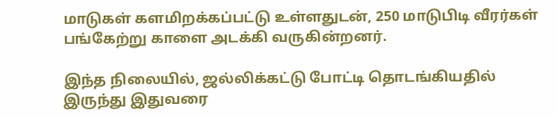மாடுகள் களமிறக்கப்பட்டு உள்ளதுடன், 250 மாடுபிடி வீரர்கள் பங்கேற்று காளை அடக்கி வருகின்றனர்.

இந்த நிலையில், ஜல்லிக்கட்டு போட்டி தொடங்கியதில் இருந்து இதுவரை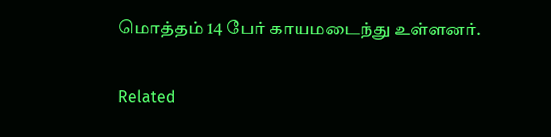மொத்தம் 14 பேர் காயமடைந்து உள்ளனர்.

Related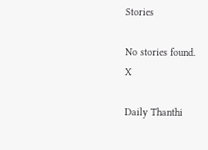Stories

No stories found.
X

Daily Thanthi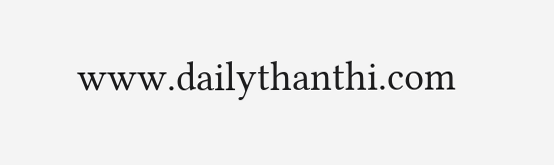www.dailythanthi.com